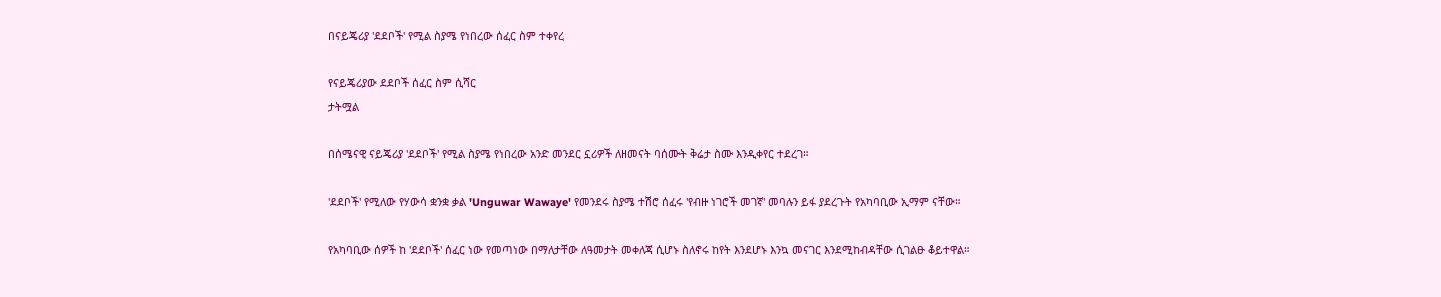በናይጄሪያ 'ደደቦች' የሚል ስያሜ የነበረው ሰፈር ስም ተቀየረ

የናይጄሪያው ደደቦች ሰፈር ስም ሲሻር
ታትሟል

በሰሜናዊ ናይጄሪያ 'ደደቦች' የሚል ስያሜ የነበረው አንድ መንደር ኗሪዎች ለዘመናት ባሰሙት ቅሬታ ስሙ እንዲቀየር ተደረገ።

'ደደቦች' የሚለው የሃውሳ ቋንቋ ቃል 'Unguwar Wawaye' የመንደሩ ስያሜ ተሽሮ ሰፈሩ 'የብዙ ነገሮች መገኛ' መባሉን ይፋ ያደረጉት የአካባቢው ኢማም ናቸው።

የአካባቢው ሰዎች ከ 'ደደቦች' ሰፈር ነው የመጣነው በማለታቸው ለዓመታት መቀለጃ ሲሆኑ ስለኖሩ ከየት እንደሆኑ እንኳ መናገር እንደሚከብዳቸው ሲገልፁ ቆይተዋል።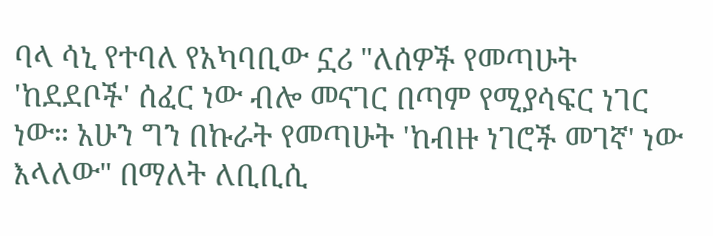ባላ ሳኒ የተባለ የአካባቢው ኗሪ "ለሰዎች የመጣሁት 'ከደደቦች' ሰፈር ነው ብሎ መናገር በጣም የሚያሳፍር ነገር ነው። አሁን ግን በኩራት የመጣሁት 'ከብዙ ነገሮች መገኛ' ነው እላለው" በማለት ለቢቢሲ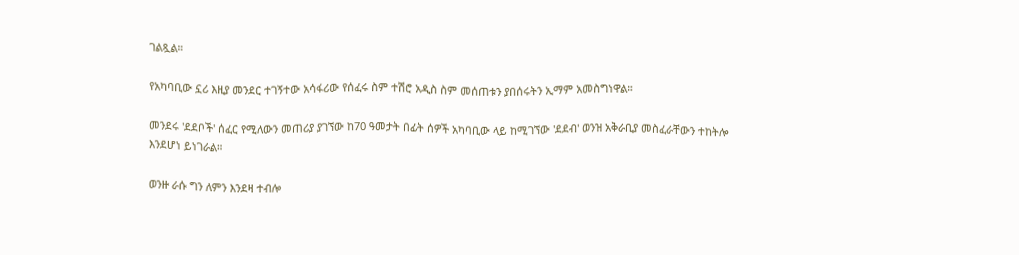ገልጿል።

የአካባቢው ኗሪ እዚያ መንደር ተገኝተው አሳፋሪው የሰፈሩ ስም ተሽሮ አዲስ ስም መሰጠቱን ያበሰሩትን ኢማም አመስግነዋል።

መንደሩ 'ደደቦች' ሰፈር የሚለውን መጠሪያ ያገኘው ከ70 ዓመታት በፊት ሰዎች አካባቢው ላይ ከሚገኘው 'ደደብ' ወንዝ አቅራቢያ መስፈራቸውን ተከትሎ እንደሆነ ይነገራል።

ወንዙ ራሱ ግን ለምን እንደዛ ተብሎ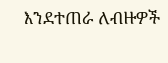እንደተጠራ ለብዙዎች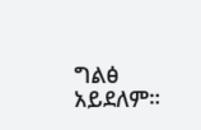ግልፅ አይደለም።